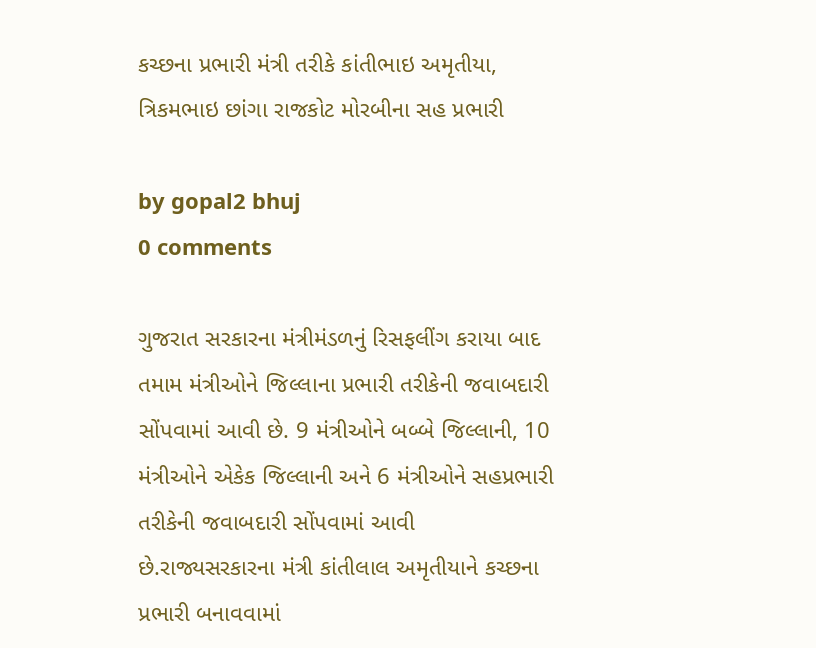કચ્છના પ્રભારી મંત્રી તરીકે કાંતીભાઇ અમૃતીયા, ત્રિકમભાઇ છાંગા રાજકોટ મોરબીના સહ પ્રભારી

by gopal2 bhuj
0 comments

ગુજરાત સરકારના મંત્રીમંડળનું રિસફલીંગ કરાયા બાદ તમામ મંત્રીઓને જિલ્લાના પ્રભારી તરીકેની જવાબદારી સોંપવામાં આવી છે. 9 મંત્રીઓને બબ્બે જિલ્લાની, 10 મંત્રીઓને એકેક જિલ્લાની અને 6 મંત્રીઓને સહપ્રભારી તરીકેની જવાબદારી સોંપવામાં આવી છે.રાજ્યસરકારના મંત્રી કાંતીલાલ અમૃતીયાને કચ્છના પ્રભારી બનાવવામાં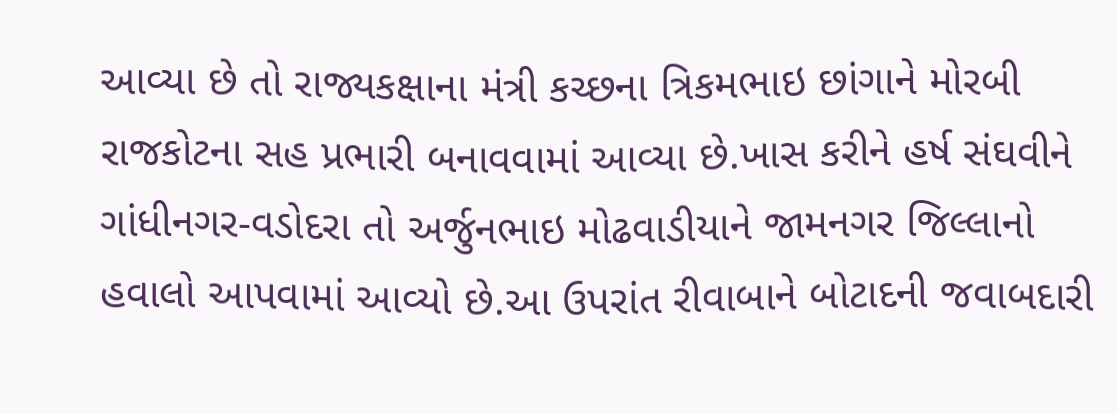આવ્યા છે તો રાજ્યકક્ષાના મંત્રી કચ્છના ત્રિકમભાઇ છાંગાને મોરબી રાજકોટના સહ પ્રભારી બનાવવામાં આવ્યા છે.ખાસ કરીને હર્ષ સંઘવીને ગાંધીનગર-વડોદરા તો અર્જુનભાઇ મોઢવાડીયાને જામનગર જિલ્લાનો હવાલો આપવામાં આવ્યો છે.આ ઉપરાંત રીવાબાને બોટાદની જવાબદારી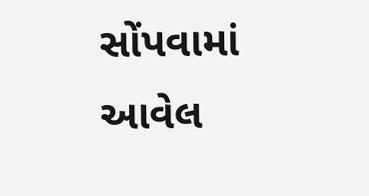સોંપવામાં આવેલ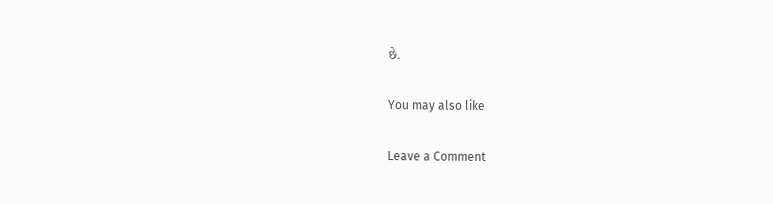છે.

You may also like

Leave a Comment